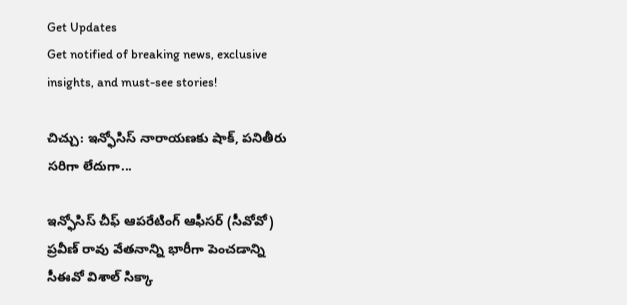Get Updates
Get notified of breaking news, exclusive insights, and must-see stories!

చిచ్చు: ఇన్ఫోసిస్ నారాయణకు షాక్, పనితీరు సరిగా లేదుగా...

ఇన్ఫోసిస్ చీఫ్ ఆపరేటింగ్ ఆఫీసర్ (సీవోవో) ప్రవీణ్ రావు వేతనాన్ని భారీగా పెంచడాన్ని సీఈవో విశాల్ సిక్కా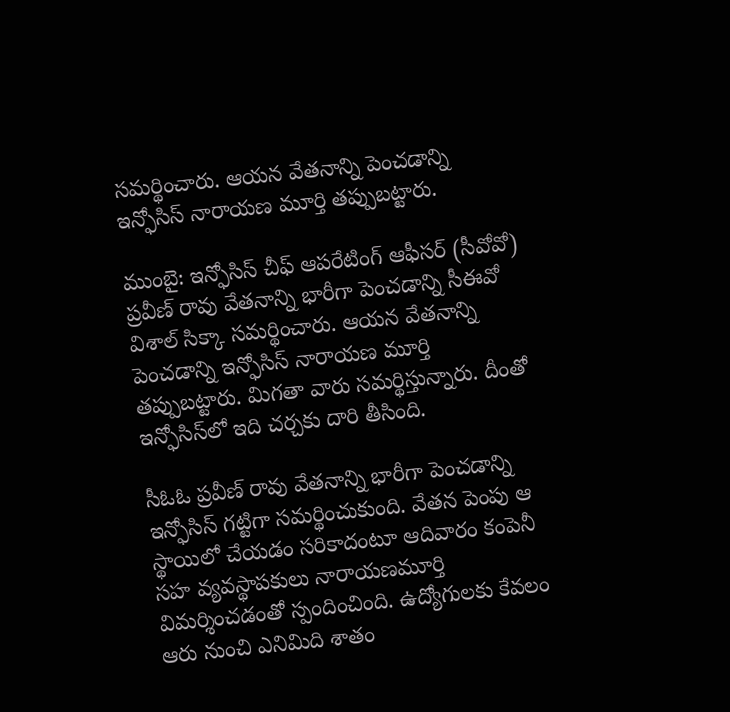సమర్థించారు. ఆయన వేతనాన్ని పెంచడాన్ని ఇన్ఫోసిస్ నారాయణ మూర్తి తప్పుబట్టారు.

ముంబై: ఇన్ఫోసిస్ చీఫ్ ఆపరేటింగ్ ఆఫీసర్ (సీవోవో) ప్రవీణ్ రావు వేతనాన్ని భారీగా పెంచడాన్ని సీఈవో విశాల్ సిక్కా సమర్థించారు. ఆయన వేతనాన్ని పెంచడాన్ని ఇన్ఫోసిస్ నారాయణ మూర్తి తప్పుబట్టారు. మిగతా వారు సమర్థిస్తున్నారు. దీంతో ఇన్ఫోసిస్‌లో ఇది చర్చకు దారి తీసింది.

సీఓఓ ప్రవీణ్‌ రావు వేతనాన్ని భారీగా పెంచడాన్ని ఇన్ఫోసిస్‌ గట్టిగా సమర్థించుకుంది. వేతన పెంపు ఆ స్థాయిలో చేయడం సరికాదంటూ ఆదివారం కంపెనీ సహ వ్యవస్థాపకులు నారాయణమూర్తి విమర్శించడంతో స్పందించింది. ఉద్యోగులకు కేవలం ఆరు నుంచి ఎనిమిది శాతం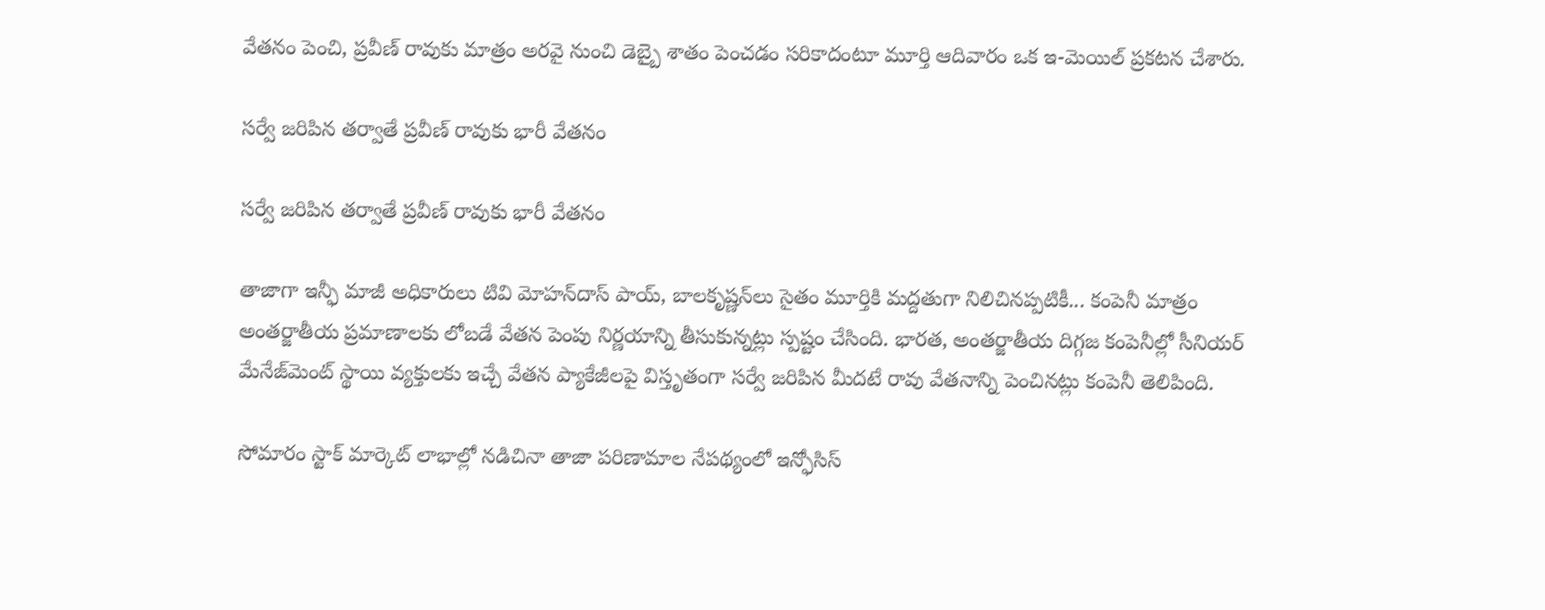వేతనం పెంచి, ప్రవీణ్ రావుకు మాత్రం అరవై నుంచి డెబ్బై శాతం పెంచడం సరికాదంటూ మూర్తి ఆదివారం ఒక ఇ-మెయిల్‌ ప్రకటన చేశారు.

సర్వే జరిపిన తర్వాతే ప్రవీణ్ రావుకు భారీ వేతనం

సర్వే జరిపిన తర్వాతే ప్రవీణ్ రావుకు భారీ వేతనం

తాజాగా ఇన్ఫీ మాజీ అధికారులు టివి మోహన్‌దాస్‌ పాయ్‌, బాలకృష్ణన్‌లు సైతం మూర్తికి మద్దతుగా నిలిచినప్పటికీ... కంపెనీ మాత్రం అంతర్జాతీయ ప్రమాణాలకు లోబడే వేతన పెంపు నిర్ణయాన్ని తీసుకున్నట్లు స్పష్టం చేసింది. భారత, అంతర్జాతీయ దిగ్గజ కంపెనీల్లో సీనియర్‌ మేనేజ్‌మెంట్‌ స్థాయి వ్యక్తులకు ఇచ్చే వేతన ప్యాకేజీలపై విస్తృతంగా సర్వే జరిపిన మీదటే రావు వేతనాన్ని పెంచినట్లు కంపెనీ తెలిపింది.

సోమారం స్టాక్‌ మార్కెట్‌ లాభాల్లో నడిచినా తాజా పరిణామాల నేపథ్యంలో ఇన్ఫోసిస్‌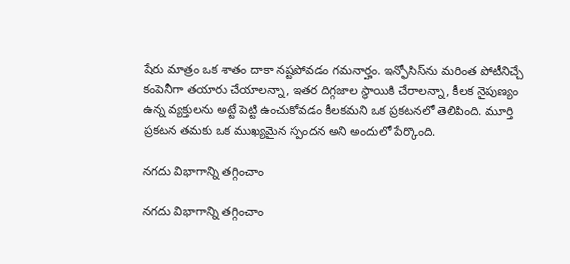షేరు మాత్రం ఒక శాతం దాకా నష్టపోవడం గమనార్హం. ఇన్ఫోసిస్‌ను మరింత పోటీనిచ్చే కంపెనీగా తయారు చేయాలన్నా, ఇతర దిగ్గజాల స్థాయికి చేరాలన్నా, కీలక నైపుణ్యం ఉన్న వ్యక్తులను అట్టే పెట్టి ఉంచుకోవడం కీలకమని ఒక ప్రకటనలో తెలిపింది. మూర్తి ప్రకటన తమకు ఒక ముఖ్యమైన స్పందన అని అందులో పేర్కొంది.

నగదు విభాగాన్ని తగ్గించాం

నగదు విభాగాన్ని తగ్గించాం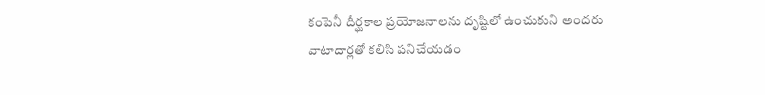కంపెనీ దీర్ఘకాల ప్రయోజనాలను దృష్టిలో ఉంచుకుని అందరు వాటాదార్లతో కలిసి పనిచేయడం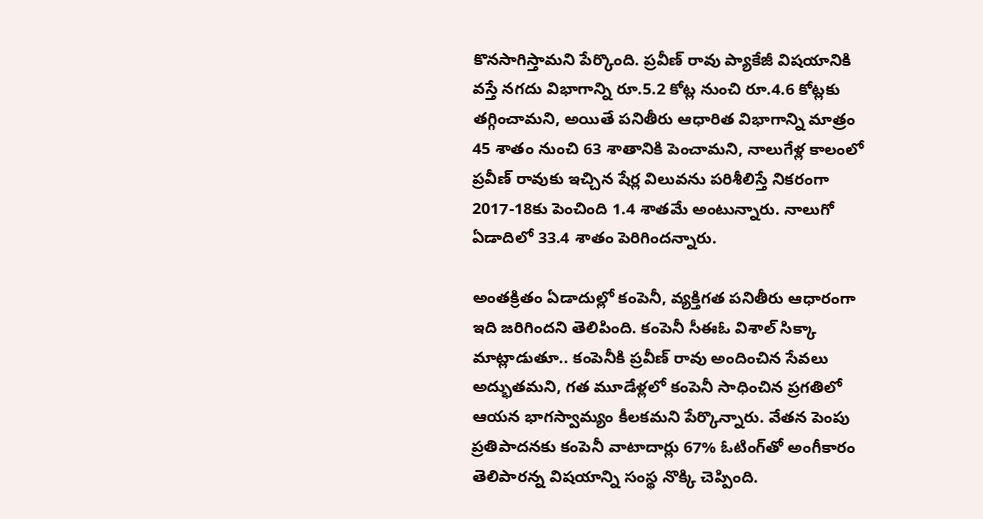కొనసాగిస్తామని పేర్కొంది. ప్రవీణ్ రావు ప్యాకేజీ విషయానికి వస్తే నగదు విభాగాన్ని రూ.5.2 కోట్ల నుంచి రూ.4.6 కోట్లకు తగ్గించామని, అయితే పనితీరు ఆధారిత విభాగాన్ని మాత్రం 45 శాతం నుంచి 63 శాతానికి పెంచామని, నాలుగేళ్ల కాలంలో ప్రవీణ్ రావుకు ఇచ్చిన షేర్ల విలువను పరిశీలిస్తే నికరంగా 2017-18కు పెంచింది 1.4 శాతమే అంటున్నారు. నాలుగో ఏడాదిలో 33.4 శాతం పెరిగిందన్నారు.

అంతక్రితం ఏడాదుల్లో కంపెనీ, వ్యక్తిగత పనితీరు ఆధారంగా ఇది జరిగిందని తెలిపింది. కంపెనీ సీఈఓ విశాల్‌ సిక్కా మాట్లాడుతూ.. కంపెనీకి ప్రవీణ్‌ రావు అందించిన సేవలు అద్భుతమని, గత మూడేళ్లలో కంపెనీ సాధించిన ప్రగతిలో ఆయన భాగస్వామ్యం కీలకమని పేర్కొన్నారు. వేతన పెంపు ప్రతిపాదనకు కంపెనీ వాటాదార్లు 67% ఓటింగ్‌తో అంగీకారం తెలిపారన్న విషయాన్ని సంస్థ నొక్కి చెప్పింది.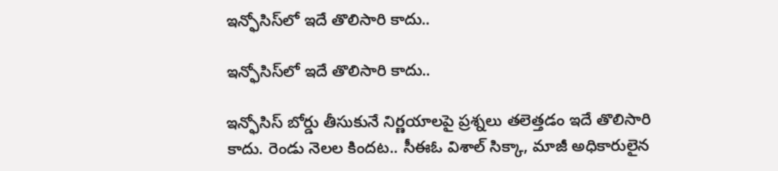ఇన్ఫోసిస్‌లో ఇదే తొలిసారి కాదు..

ఇన్ఫోసిస్‌లో ఇదే తొలిసారి కాదు..

ఇన్ఫోసిస్‌ బోర్డు తీసుకునే నిర్ణయాలపై ప్రశ్నలు తలెత్తడం ఇదే తొలిసారి కాదు. రెండు నెలల కిందట.. సీఈఓ విశాల్‌ సిక్కా, మాజీ అధికారులైన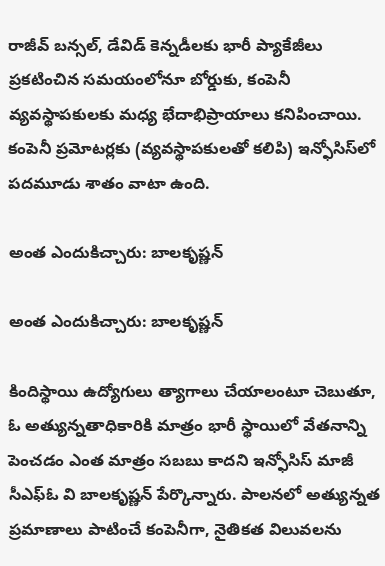రాజీవ్‌ బన్సల్‌, డేవిడ్‌ కెన్నడీలకు భారీ ప్యాకేజీలు ప్రకటించిన సమయంలోనూ బోర్డుకు, కంపెనీ వ్యవస్థాపకులకు మధ్య భేదాభిప్రాయాలు కనిపించాయి. కంపెనీ ప్రమోటర్లకు (వ్యవస్థాపకులతో కలిపి) ఇన్ఫోసిస్‌లో పదమూడు శాతం వాటా ఉంది.

అంత ఎందుకిచ్చారు: బాలకృష్ణన్

అంత ఎందుకిచ్చారు: బాలకృష్ణన్

కిందిస్థాయి ఉద్యోగులు త్యాగాలు చేయాలంటూ చెబుతూ, ఓ అత్యున్నతాధికారికి మాత్రం భారీ స్థాయిలో వేతనాన్ని పెంచడం ఎంత మాత్రం సబబు కాదని ఇన్ఫోసిస్‌ మాజీ సీఎఫ్‌ఓ వి బాలకృష్ణన్‌ పేర్కొన్నారు. పాలనలో అత్యున్నత ప్రమాణాలు పాటించే కంపెనీగా, నైతికత విలువలను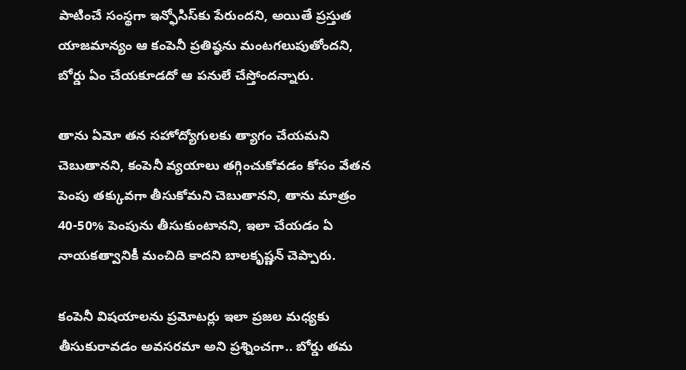పాటించే సంస్థగా ఇన్ఫోసిస్‌కు పేరుందని, అయితే ప్రస్తుత యాజమాన్యం ఆ కంపెనీ ప్రతిష్ఠను మంటగలుపుతోందని, బోర్డు ఏం చేయకూడదో ఆ పనులే చేస్తోందన్నారు.

తాను ఏమో తన సహోద్యోగులకు త్యాగం చేయమని చెబుతానని, కంపెనీ వ్యయాలు తగ్గించుకోవడం కోసం వేతన పెంపు తక్కువగా తీసుకోమని చెబుతానని, తాను మాత్రం 40-50% పెంపును తీసుకుంటానని, ఇలా చేయడం ఏ నాయకత్వానికీ మంచిది కాదని బాలకృష్ణన్‌ చెప్పారు.

కంపెనీ విషయాలను ప్రమోటర్లు ఇలా ప్రజల మధ్యకు తీసుకురావడం అవసరమా అని ప్రశ్నించగా.. బోర్డు తమ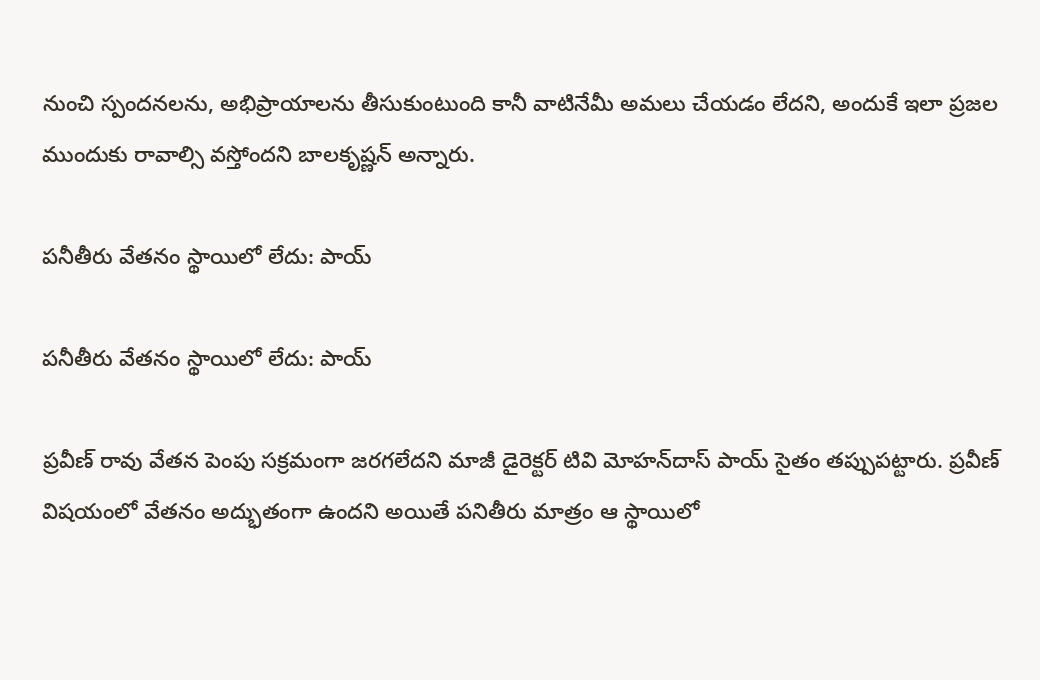నుంచి స్పందనలను, అభిప్రాయాలను తీసుకుంటుంది కానీ వాటినేమీ అమలు చేయడం లేదని, అందుకే ఇలా ప్రజల ముందుకు రావాల్సి వస్తోందని బాలకృష్ణన్‌ అన్నారు.

పనీతీరు వేతనం స్థాయిలో లేదు: పాయ్

పనీతీరు వేతనం స్థాయిలో లేదు: పాయ్

ప్రవీణ్‌ రావు వేతన పెంపు సక్రమంగా జరగలేదని మాజీ డైరెక్టర్‌ టివి మోహన్‌దాస్‌ పాయ్‌ సైతం తప్పుపట్టారు. ప్రవీణ్‌ విషయంలో వేతనం అద్భుతంగా ఉందని అయితే పనితీరు మాత్రం ఆ స్థాయిలో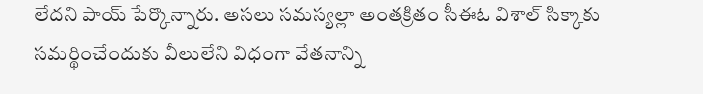లేదని పాయ్‌ పేర్కొన్నారు. అసలు సమస్యల్లా అంతక్రితం సీఈఓ విశాల్‌ సిక్కాకు సమర్థించేందుకు వీలులేని విధంగా వేతనాన్ని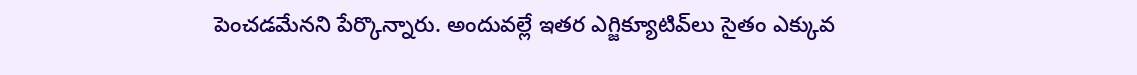పెంచడమేనని పేర్కొన్నారు. అందువల్లే ఇతర ఎగ్జిక్యూటివ్‌లు సైతం ఎక్కువ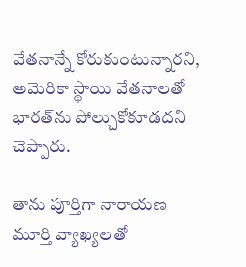వేతనాన్నే కోరుకుంటున్నారని, అమెరికా స్థాయి వేతనాలతో భారత్‌ను పోల్చుకోకూడదని చెప్పారు.

తాను పూర్తిగా నారాయణ మూర్తి వ్యాఖ్యలతో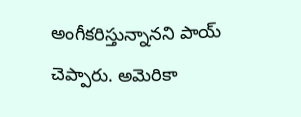అంగీకరిస్తున్నానని పాయ్ చెప్పారు. అమెరికా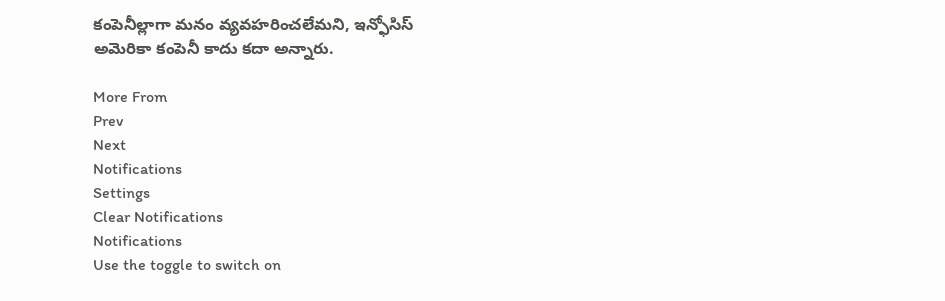కంపెనీల్లాగా మనం వ్యవహరించలేమని, ఇన్ఫోసిస్‌ అమెరికా కంపెనీ కాదు కదా అన్నారు.

More From
Prev
Next
Notifications
Settings
Clear Notifications
Notifications
Use the toggle to switch on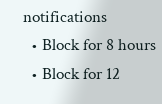notifications
  • Block for 8 hours
  • Block for 12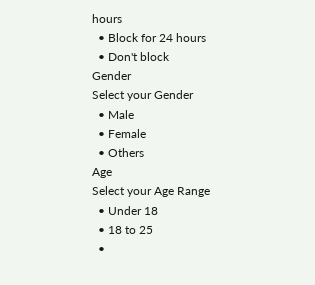hours
  • Block for 24 hours
  • Don't block
Gender
Select your Gender
  • Male
  • Female
  • Others
Age
Select your Age Range
  • Under 18
  • 18 to 25
  •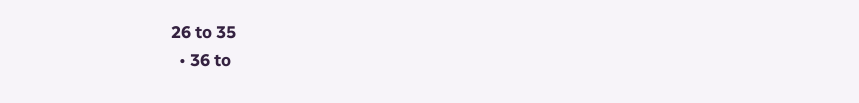26 to 35
  • 36 to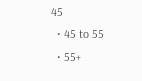45
  • 45 to 55
  • 55+